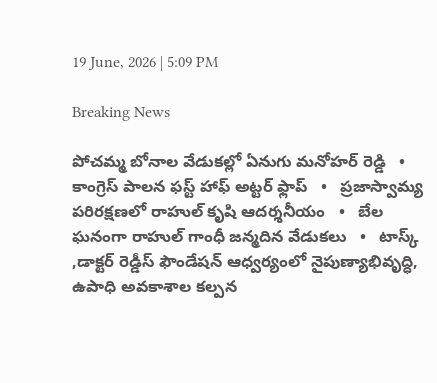19 June, 2026 | 5:09 PM

Breaking News

పోచమ్మ బోనాల వేడుకల్లో ఏనుగు మనోహర్ రెడ్డి   •   కాంగ్రెస్ పాలన ఫస్ట్ హాఫ్ అట్టర్ ఫ్లాప్   •   ప్రజాస్వామ్య పరిరక్షణలో రాహుల్ కృషి ఆదర్శనీయం   •   బేల ఘనంగా రాహుల్ గాంధీ జన్మదిన వేడుకలు   •   టాస్క్ ,డాక్టర్ రెడ్డీస్ ఫౌండేషన్ ఆధ్వర్యంలో నైపుణ్యాభివృద్ధి, ఉపాధి అవకాశాల కల్పన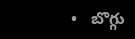•   బొగ్గు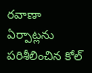రవాణా ఏర్పాట్లను పరిశీలించిన కోల్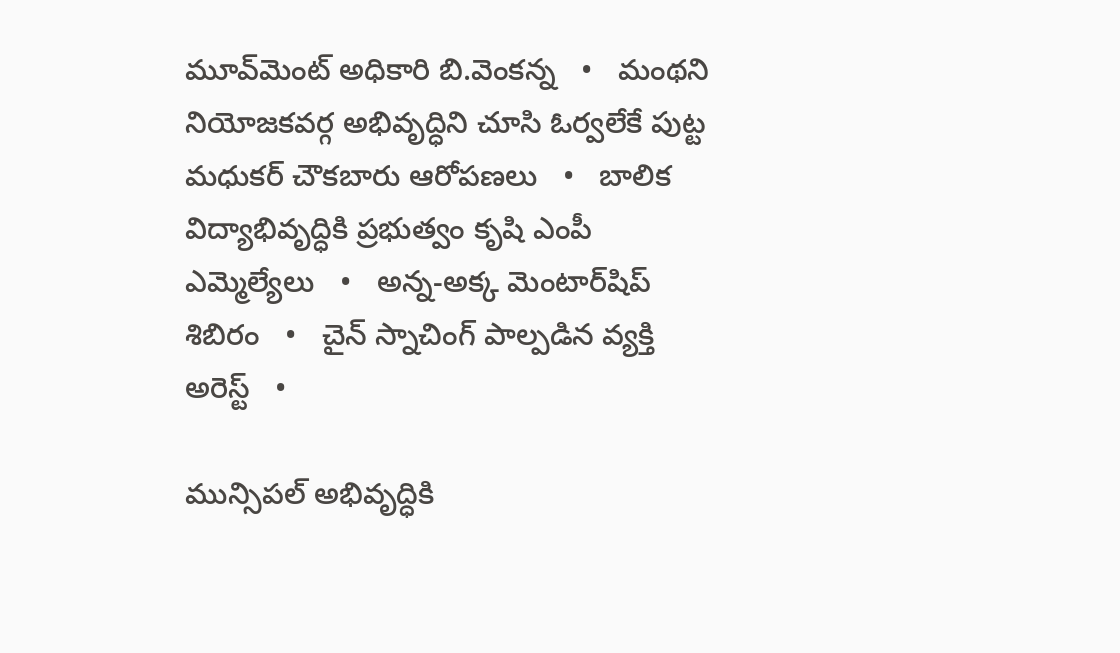మూవ్‌మెంట్ అధికారి బి.వెంకన్న   •   మంథని నియోజకవర్గ అభివృద్ధిని చూసి ఓర్వలేకే పుట్ట మధుకర్ చౌకబారు ఆరోపణలు   •   బాలిక విద్యాభివృద్ధికి ప్రభుత్వం కృషి ఎంపీ ఎమ్మెల్యేలు   •   అన్న-అక్క మెంటార్‌షిప్ శిబిరం   •   చైన్ స్నాచింగ్ పాల్పడిన వ్యక్తి అరెస్ట్   •

మున్సిపల్ అభివృద్ధికి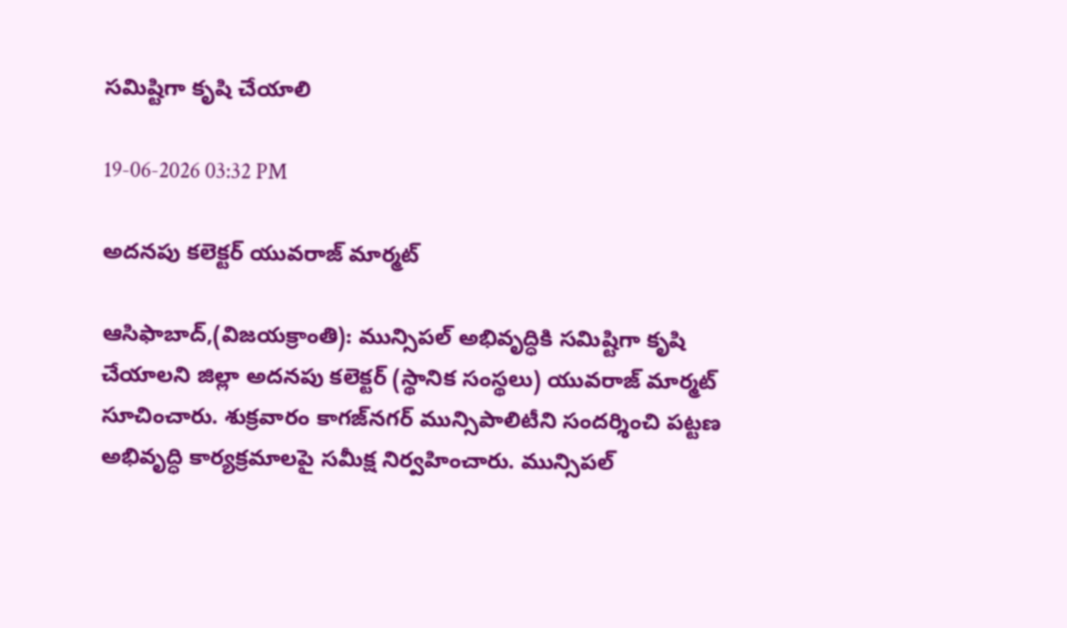సమిష్టిగా కృషి చేయాలి

19-06-2026 03:32 PM

అదనపు కలెక్టర్ యువరాజ్ మార్మట్

ఆసిఫాబాద్,(విజయక్రాంతి): మున్సిపల్ అభివృద్ధికి సమిష్టిగా కృషి చేయాలని జిల్లా అదనపు కలెక్టర్ (స్థానిక సంస్థలు) యువరాజ్ మార్మట్ సూచించారు. శుక్రవారం కాగజ్‌నగర్ మున్సిపాలిటీని సందర్శించి పట్టణ అభివృద్ధి కార్యక్రమాలపై సమీక్ష నిర్వహించారు. మున్సిపల్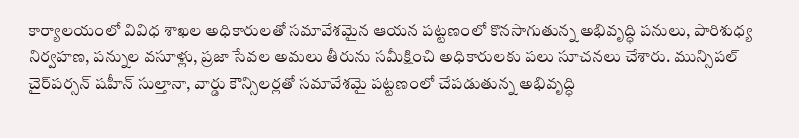కార్యాలయంలో వివిధ శాఖల అధికారులతో సమావేశమైన ఆయన పట్టణంలో కొనసాగుతున్న అభివృద్ధి పనులు, పారిశుధ్య నిర్వహణ, పన్నుల వసూళ్లు, ప్రజా సేవల అమలు తీరును సమీక్షించి అధికారులకు పలు సూచనలు చేశారు. మున్సిపల్ చైర్‌పర్సన్ షహీన్ సుల్తానా, వార్డు కౌన్సిలర్లతో సమావేశమై పట్టణంలో చేపడుతున్న అభివృద్ధి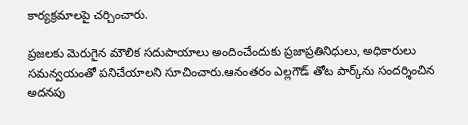కార్యక్రమాలపై చర్చించారు.

ప్రజలకు మెరుగైన మౌలిక సదుపాయాలు అందించేందుకు ప్రజాప్రతినిధులు, అధికారులు సమన్వయంతో పనిచేయాలని సూచించారు.ఆనంతరం ఎల్లగౌడ్ తోట పార్క్‌ను సందర్శించిన అదనపు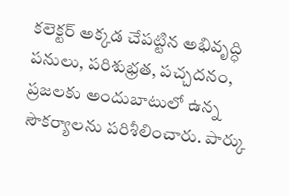కలెక్టర్ అక్కడ చేపట్టిన అభివృద్ధి పనులు, పరిశుభ్రత, పచ్చదనం, ప్రజలకు అందుబాటులో ఉన్న సౌకర్యాలను పరిశీలించారు. పార్కు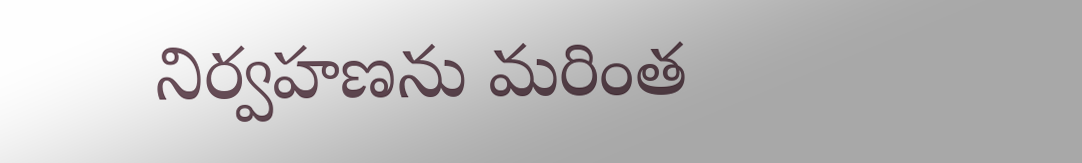నిర్వహణను మరింత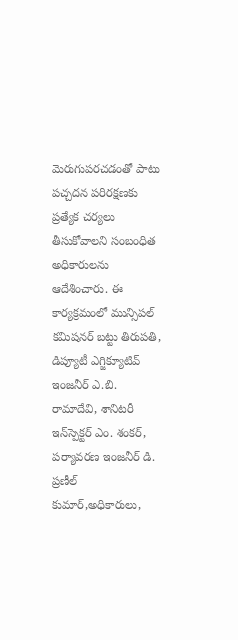మెరుగుపరచడంతో పాటు పచ్చదన పరిరక్షణకు ప్రత్యేక చర్యలు తీసుకోవాలని సంబంధిత అధికారులను ఆదేశించారు. ఈ కార్యక్రమంలో మున్సిపల్ కమిషనర్ బట్టు తిరుపతి, డిప్యూటీ ఎగ్జిక్యూటివ్ ఇంజనీర్ ఎ.బి. రామాదేవి, శానిటరీ ఇన్‌స్పెక్టర్ ఎం. శంకర్, పర్యావరణ ఇంజనీర్ డి. ప్రణీల్ కుమార్,అధికారులు,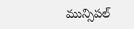మున్సిపల్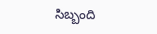సిబ్బంది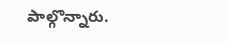పాల్గొన్నారు.